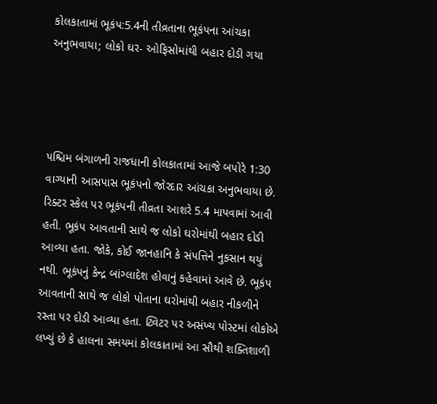કોલકાતામાં ભૂકંપ:5.4ની તીવ્રતાના ભૂકંપના આંચકા અનુભવાયા; લોકો ઘર- ઓફિસોમાંથી બહાર દોડી ગયા




પશ્ચિમ બંગાળની રાજધાની કોલકાતામાં આજે બપોરે 1:30 વાગ્યાની આસપાસ ભૂકંપનો જોરદાર આંચકા અનુભવાયા છે. રિક્ટર સ્કેલ પર ભૂકંપની તીવ્રતા આશરે 5.4 માપવામાં આવી હતી. ભૂકંપ આવતાની સાથે જ લોકો ઘરોમાંથી બહાર દોડી આવ્યા હતા. જોકે, કોઈ જાનહાનિ કે સંપત્તિને નુકસાન થયું નથી. ભૂકંપનું કેન્દ્ર બાંગ્લાદેશ હોવાનું કહેવામાં આવે છે. ભૂકંપ આવતાની સાથે જ લોકો પોતાના ઘરોમાંથી બહાર નીકળીને રસ્તા પર દોડી આવ્યા હતા. ટ્વિટર પર અસંખ્ય પોસ્ટમાં લોકોએ લખ્યું છે કે હાલના સમયમાં કોલકાતામાં આ સૌથી શક્તિશાળી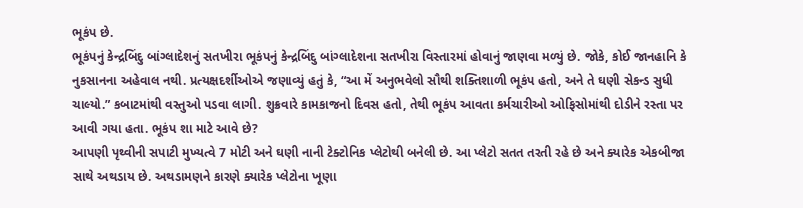ભૂકંપ છે.
ભૂકંપનું કેન્દ્રબિંદુ બાંગ્લાદેશનું સતખીરા ભૂકંપનું કેન્દ્રબિંદુ બાંગ્લાદેશના સતખીરા વિસ્તારમાં હોવાનું જાણવા મળ્યું છે. જોકે, કોઈ જાનહાનિ કે નુકસાનના અહેવાલ નથી. પ્રત્યક્ષદર્શીઓએ જણાવ્યું હતું કે, “આ મેં અનુભવેલો સૌથી શક્તિશાળી ભૂકંપ હતો, અને તે ઘણી સેકન્ડ સુધી ચાલ્યો.” કબાટમાંથી વસ્તુઓ પડવા લાગી. શુક્રવારે કામકાજનો દિવસ હતો, તેથી ભૂકંપ આવતા કર્મચારીઓ ઓફિસોમાંથી દોડીને રસ્તા પર આવી ગયા હતા. ભૂકંપ શા માટે આવે છે?
આપણી પૃથ્વીની સપાટી મુખ્યત્વે 7 મોટી અને ઘણી નાની ટેક્ટોનિક પ્લેટોથી બનેલી છે. આ પ્લેટો સતત તરતી રહે છે અને ક્યારેક એકબીજા સાથે અથડાય છે. અથડામણને કારણે ક્યારેક પ્લેટોના ખૂણા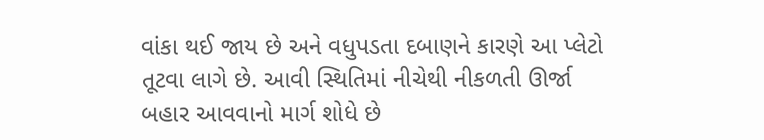વાંકા થઈ જાય છે અને વધુપડતા દબાણને કારણે આ પ્લેટો તૂટવા લાગે છે. આવી સ્થિતિમાં નીચેથી નીકળતી ઊર્જા બહાર આવવાનો માર્ગ શોધે છે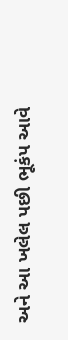અને આ ખલેલ પછી ભૂકંપ આવે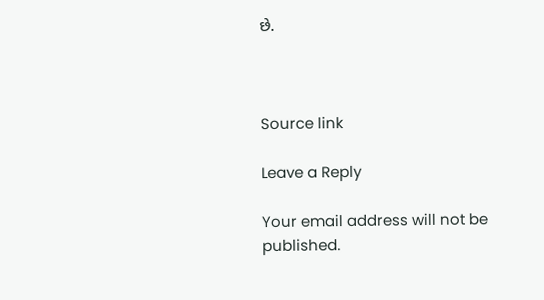છે.



Source link

Leave a Reply

Your email address will not be published.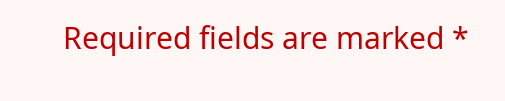Required fields are marked *